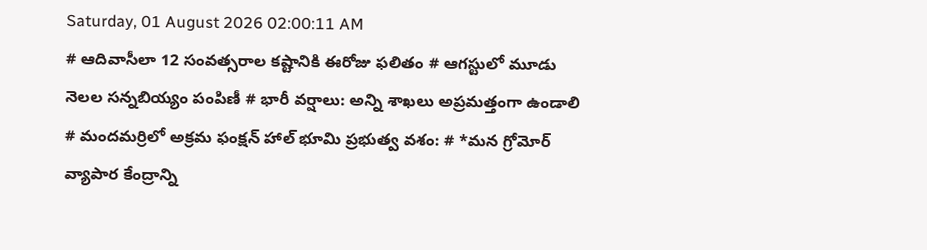Saturday, 01 August 2026 02:00:11 AM
# ఆదివాసీలా 12 సంవత్సరాల కష్టానికి ఈరోజు ఫలితం # ఆగస్టులో మూడు నెలల సన్నబియ్యం పంపిణీ # భారీ వర్షాలు: అన్ని శాఖలు అప్రమత్తంగా ఉండాలి # మందమర్రిలో అక్రమ ఫంక్షన్ హాల్ భూమి ప్రభుత్వ వశం: # *మన గ్రోమోర్ వ్యాపార కేంద్రాన్ని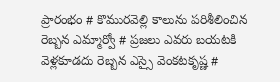ప్రారంభం # కొమురవెల్లి కాలును పరిశీలించిన రెబ్బన ఎమ్మార్వో # ప్రజలు ఎవరు బయటకి వెళ్లకూడదు రెబ్బన ఎస్సై వెంకటకృష్ణ #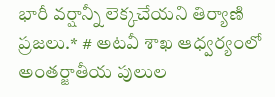భారీ వర్షాన్నీ లెక్కచేయని తిర్యాణి ప్రజలు.* # అటవీ శాఖ ఆధ్వర్యంలో అంతర్జాతీయ పులుల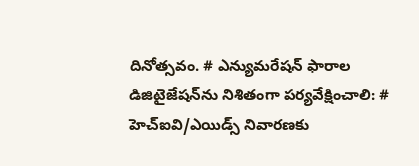దినోత్సవం. # ఎన్యుమరేషన్ ఫారాల డిజిటైజేషన్‌ను నిశితంగా పర్యవేక్షించాలి: # హెచ్ఐవి/ఎయిడ్స్ నివారణకు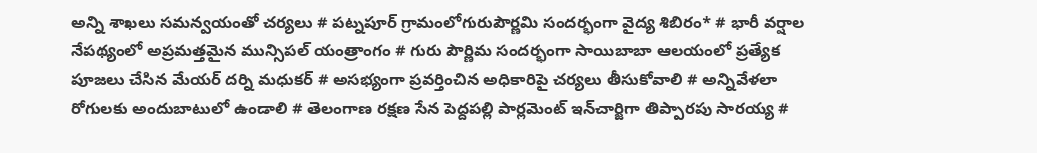అన్ని శాఖలు సమన్వయంతో చర్యలు # పట్నపూర్ గ్రామంలోగురుపౌర్ణమి సందర్భంగా వైద్య శిబిరం* # భారీ వర్షాల నేపథ్యంలో అప్రమత్తమైన మున్సిపల్ యంత్రాంగం # గురు పౌర్ణిమ సందర్భంగా సాయిబాబా ఆలయంలో ప్రత్యేక పూజలు చేసిన మేయర్ దర్ని మధుకర్ # అసభ్యంగా ప్రవర్తించిన అధికారిపై చర్యలు తీసుకోవాలి # అన్నివేళలా రోగులకు అందుబాటులో ఉండాలి # తెలంగాణ రక్షణ సేన పెద్దపల్లి పార్లమెంట్ ఇన్‌చార్జిగా తిప్పారపు సారయ్య #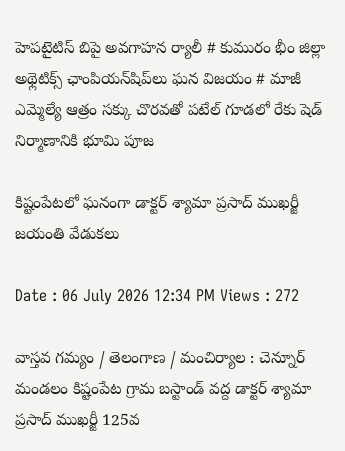హెపటైటిస్ బిపై అవగాహన ర్యాలీ # కుమురం భీం జిల్లా అథ్లెటిక్స్ ఛాంపియన్‌షిప్‌లు ఘన విజయం # మాజీ ఎమ్మెల్యే ఆత్రం సక్కు చొరవతో పటేల్ గూడలో రేకు షెడ్ నిర్మాణానికి భూమి పూజ

కిష్టంపేటలో ఘనంగా డాక్టర్ శ్యామా ప్రసాద్ ముఖర్జీ జయంతి వేడుకలు

Date : 06 July 2026 12:34 PM Views : 272

వాస్తవ గమ్యం / తెలంగాణ / మంచిర్యాల : చెన్నూర్ మండలం కిష్టంపేట గ్రామ బస్టాండ్ వద్ద డాక్టర్ శ్యామా ప్రసాద్ ముఖర్జీ 125వ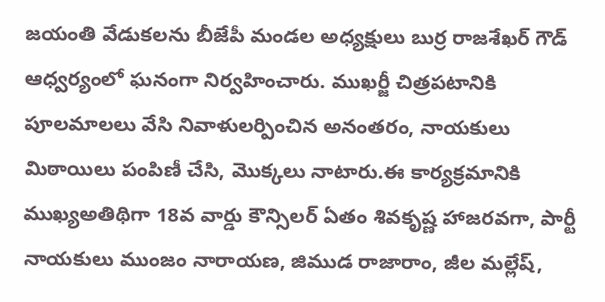జయంతి వేడుకలను బీజేపీ మండల అధ్యక్షులు బుర్ర రాజశేఖర్ గౌడ్ ఆధ్వర్యంలో ఘనంగా నిర్వహించారు. ముఖర్జీ చిత్రపటానికి పూలమాలలు వేసి నివాళులర్పించిన అనంతరం, నాయకులు మిఠాయిలు పంపిణీ చేసి, మొక్కలు నాటారు.ఈ కార్యక్రమానికి ముఖ్యఅతిథిగా 18వ వార్డు కౌన్సిలర్ ఏతం శివకృష్ణ హాజరవగా, పార్టీ నాయకులు ముంజం నారాయణ, జిముడ రాజారాం, జీల మల్లేష్,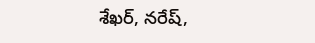శేఖర్, నరేష్,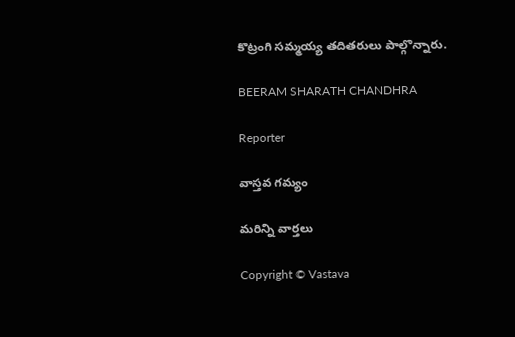కొట్రంగి సమ్మయ్య తదితరులు పాల్గొన్నారు.

BEERAM SHARATH CHANDHRA

Reporter

వాస్తవ గమ్యం

మరిన్ని వార్తలు

Copyright © Vastava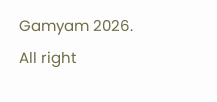Gamyam 2026. All right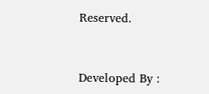Reserved.



Developed By :